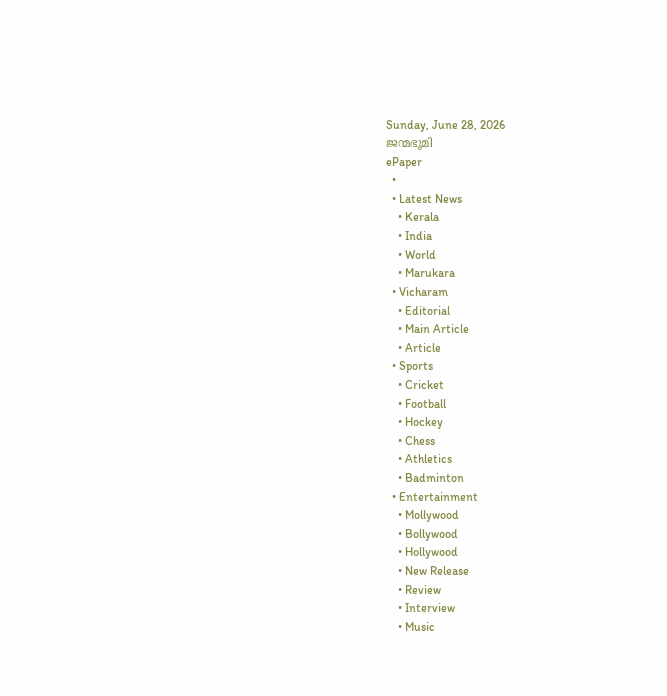Sunday, June 28, 2026
ജന്മഭൂമി
ePaper
  •
  • Latest News
    • Kerala
    • India
    • World
    • Marukara
  • Vicharam
    • Editorial
    • Main Article
    • Article
  • Sports
    • Cricket
    • Football
    • Hockey
    • Chess
    • Athletics
    • Badminton
  • Entertainment
    • Mollywood
    • Bollywood
    • Hollywood
    • New Release
    • Review
    • Interview
    • Music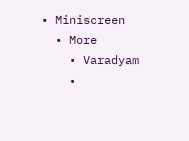• Miniscreen
  • More
    • Varadyam
    •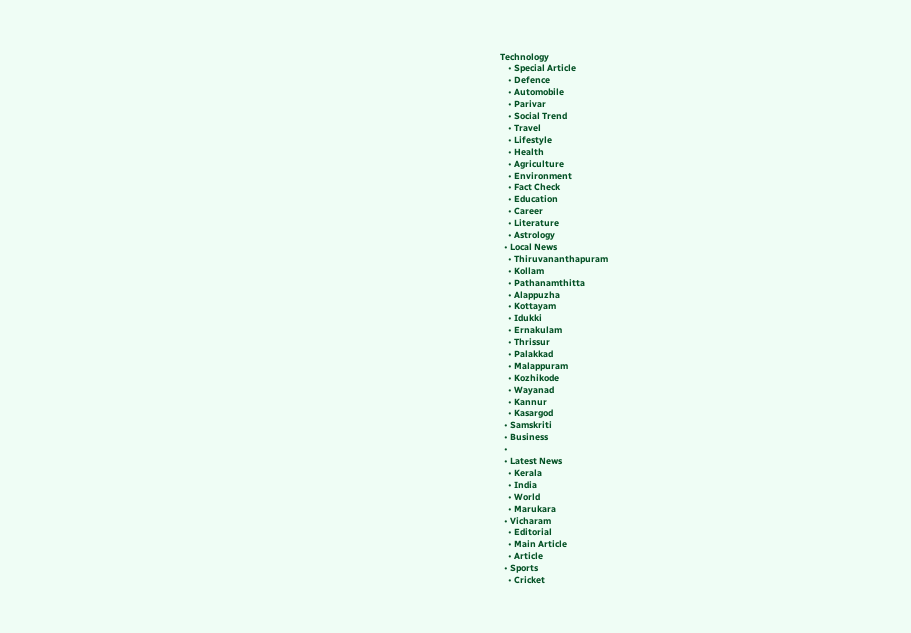Technology
    • Special Article
    • Defence
    • Automobile
    • Parivar
    • Social Trend
    • Travel
    • Lifestyle
    • Health
    • Agriculture
    • Environment
    • Fact Check
    • Education
    • Career
    • Literature
    • Astrology
  • Local News
    • Thiruvananthapuram
    • Kollam
    • Pathanamthitta
    • Alappuzha
    • Kottayam
    • Idukki
    • Ernakulam
    • Thrissur
    • Palakkad
    • Malappuram
    • Kozhikode
    • Wayanad
    • Kannur
    • Kasargod
  • Samskriti
  • Business
  •
  • Latest News
    • Kerala
    • India
    • World
    • Marukara
  • Vicharam
    • Editorial
    • Main Article
    • Article
  • Sports
    • Cricket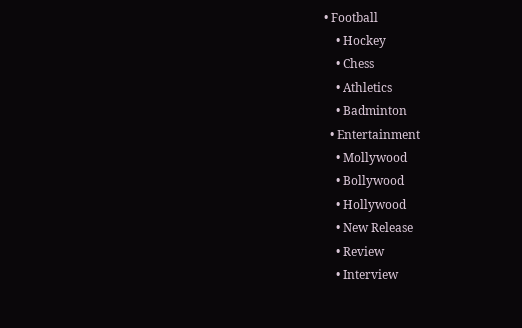• Football
    • Hockey
    • Chess
    • Athletics
    • Badminton
  • Entertainment
    • Mollywood
    • Bollywood
    • Hollywood
    • New Release
    • Review
    • Interview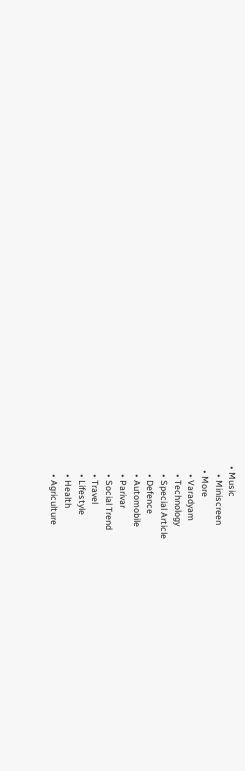• Music
    • Miniscreen
  • More
    • Varadyam
    • Technology
    • Special Article
    • Defence
    • Automobile
    • Parivar
    • Social Trend
    • Travel
    • Lifestyle
    • Health
    • Agriculture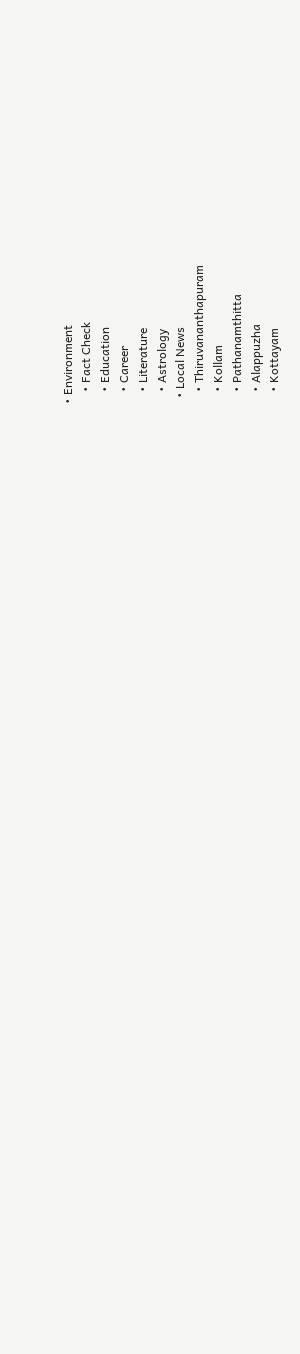• Environment
    • Fact Check
    • Education
    • Career
    • Literature
    • Astrology
  • Local News
    • Thiruvananthapuram
    • Kollam
    • Pathanamthitta
    • Alappuzha
    • Kottayam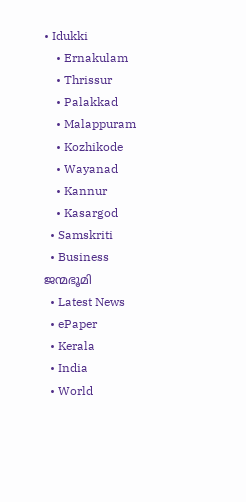• Idukki
    • Ernakulam
    • Thrissur
    • Palakkad
    • Malappuram
    • Kozhikode
    • Wayanad
    • Kannur
    • Kasargod
  • Samskriti
  • Business
ജന്മഭൂമി
  • Latest News
  • ePaper
  • Kerala
  • India
  • World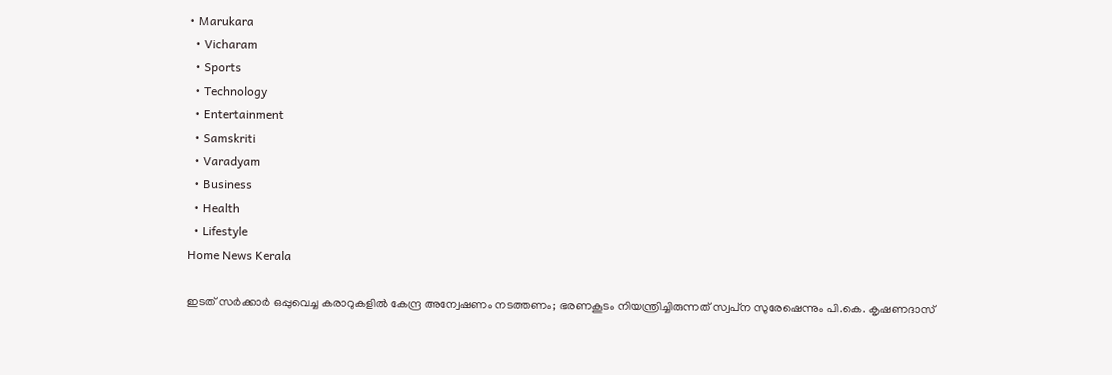• Marukara
  • Vicharam
  • Sports
  • Technology
  • Entertainment
  • Samskriti
  • Varadyam
  • Business
  • Health
  • Lifestyle
Home News Kerala

ഇടത് സര്‍ക്കാര്‍ ഒപ്പുവെച്ച കരാറുകളില്‍ കേന്ദ്ര അന്വേഷണം നടത്തണം; ഭരണകൂടം നിയന്ത്രിച്ചിരുന്നത് സ്വപ്‌ന സുരേഷെന്നും പി.കെ. കൃഷണദാസ്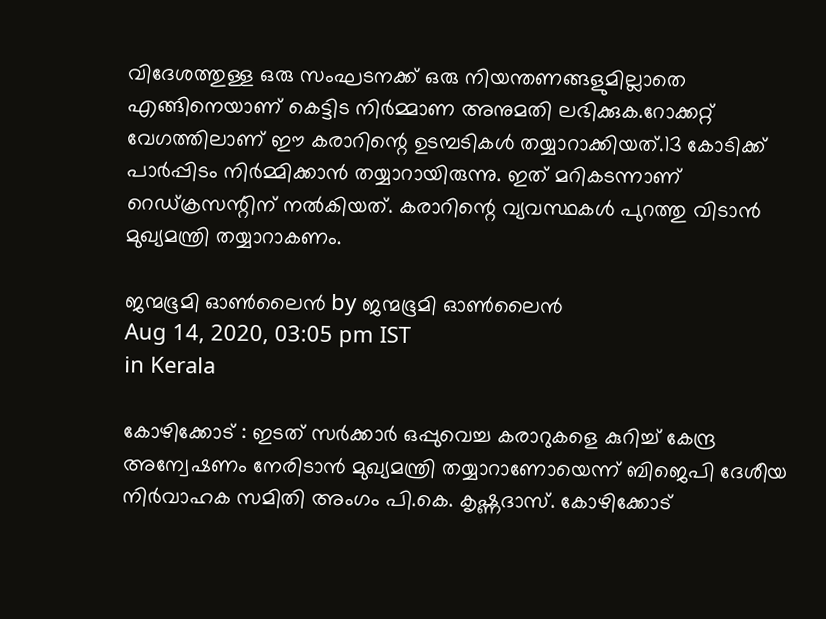വിദേശത്തുള്ള ഒരു സംഘടനക്ക് ഒരു നിയന്തണങ്ങളുമില്ലാതെ എങ്ങിനെയാണ് കെട്ടിട നിര്‍മ്മാണ അനുമതി ലഭിക്കുക.റോക്കറ്റ് വേഗത്തിലാണ് ഈ കരാറിന്റെ ഉടമ്പടികള്‍ തയ്യാറാക്കിയത്.13 കോടിക്ക് പാര്‍പ്പിടം നിര്‍മ്മിക്കാന്‍ തയ്യാറായിരുന്നു. ഇത് മറികടന്നാണ് റെഡ്ക്രസന്റിന് നല്‍കിയത്. കരാറിന്റെ വ്യവസ്ഥകള്‍ പുറത്തു വിടാന്‍ മുഖ്യമന്ത്രി തയ്യാറാകണം.

ജന്മഭൂമി ഓണ്‍ലൈന്‍ by ജന്മഭൂമി ഓണ്‍ലൈന്‍
Aug 14, 2020, 03:05 pm IST
in Kerala

കോഴിക്കോട് : ഇടത് സര്‍ക്കാര്‍ ഒപ്പുവെച്ച കരാറുകളെ കുറിച്ച് കേന്ദ്ര അന്വേഷണം നേരിടാന്‍ മുഖ്യമന്ത്രി തയ്യാറാണോയെന്ന് ബിജെപി ദേശീയ നിര്‍വാഹക സമിതി അംഗം പി.കെ. കൃഷ്ണദാസ്. കോഴിക്കോട്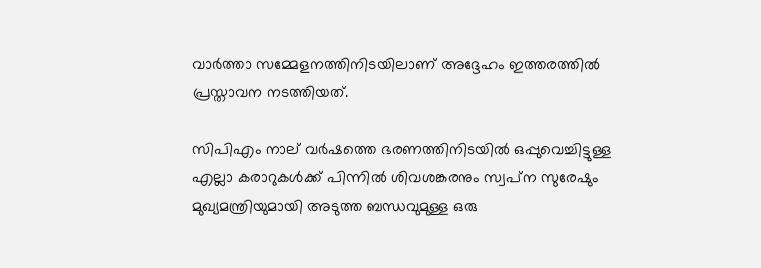വാര്‍ത്താ സമ്മേളനത്തിനിടയിലാണ് അദ്ദേഹം ഇത്തരത്തില്‍ പ്രസ്താവന നടത്തിയത്.

സിപിഎം നാല് വര്‍ഷത്തെ ഭരണത്തിനിടയില്‍ ഒപ്പുവെച്ചിട്ടുള്ള എല്ലാ കരാറുകള്‍ക്ക് പിന്നില്‍ ശിവശങ്കരനും സ്വപ്‌ന സുരേഷും മുഖ്യമന്ത്രിയുമായി അടുത്ത ബന്ധവുമുള്ള ഒരു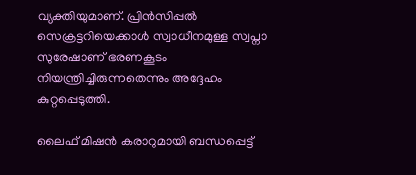വ്യക്തിയുമാണ്. പ്രിന്‍സിപ്പല്‍ സെക്രട്ടറിയെക്കാള്‍ സ്വാധീനമുള്ള സ്വപ്നാ സുരേഷാണ് ഭരണകൂടം നിയന്ത്രിച്ചിരുന്നതെന്നും അദ്ദേഹം കുറ്റപ്പെടുത്തി.

ലൈഫ് മിഷന്‍ കരാറുമായി ബന്ധപ്പെട്ട്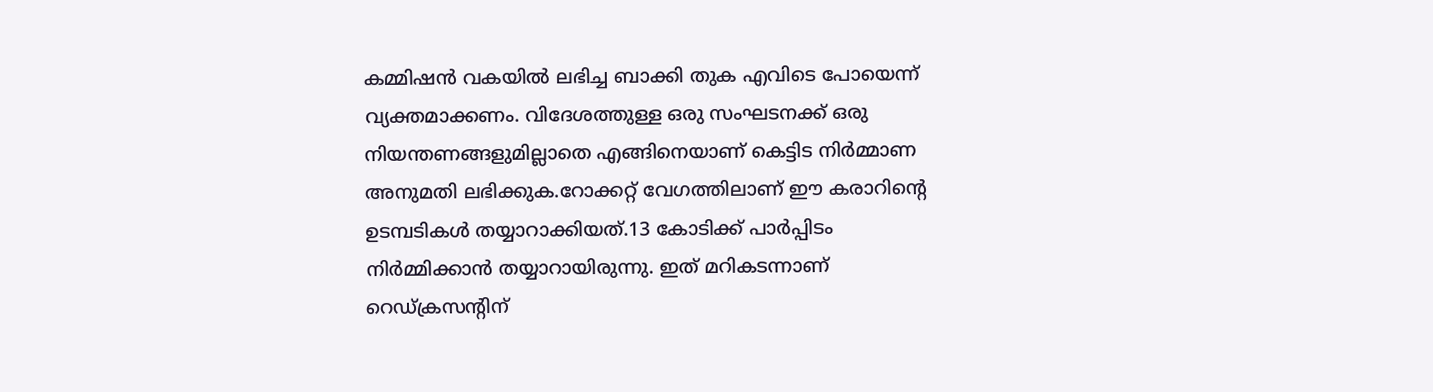കമ്മിഷന്‍ വകയില്‍ ലഭിച്ച ബാക്കി തുക എവിടെ പോയെന്ന് വ്യക്തമാക്കണം. വിദേശത്തുള്ള ഒരു സംഘടനക്ക് ഒരു നിയന്തണങ്ങളുമില്ലാതെ എങ്ങിനെയാണ് കെട്ടിട നിര്‍മ്മാണ അനുമതി ലഭിക്കുക.റോക്കറ്റ് വേഗത്തിലാണ് ഈ കരാറിന്റെ ഉടമ്പടികള്‍ തയ്യാറാക്കിയത്.13 കോടിക്ക് പാര്‍പ്പിടം നിര്‍മ്മിക്കാന്‍ തയ്യാറായിരുന്നു. ഇത് മറികടന്നാണ് റെഡ്ക്രസന്റിന്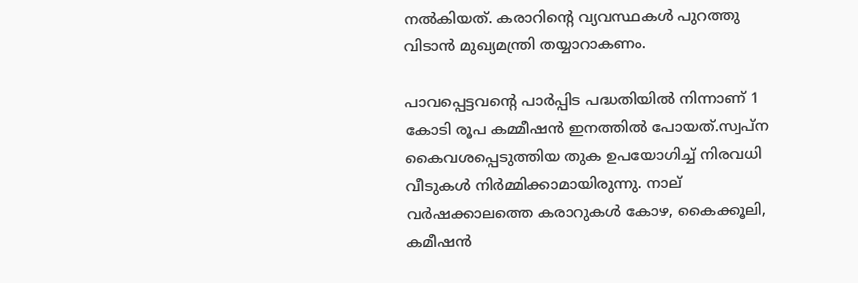നല്‍കിയത്. കരാറിന്റെ വ്യവസ്ഥകള്‍ പുറത്തു വിടാന്‍ മുഖ്യമന്ത്രി തയ്യാറാകണം.

പാവപ്പെട്ടവന്റെ പാര്‍പ്പിട പദ്ധതിയില്‍ നിന്നാണ് 1 കോടി രൂപ കമ്മീഷന്‍ ഇനത്തില്‍ പോയത്.സ്വപ്ന കൈവശപ്പെടുത്തിയ തുക ഉപയോഗിച്ച് നിരവധി വീടുകള്‍ നിര്‍മ്മിക്കാമായിരുന്നു. നാല് വര്‍ഷക്കാലത്തെ കരാറുകള്‍ കോഴ, കൈക്കൂലി, കമീഷന്‍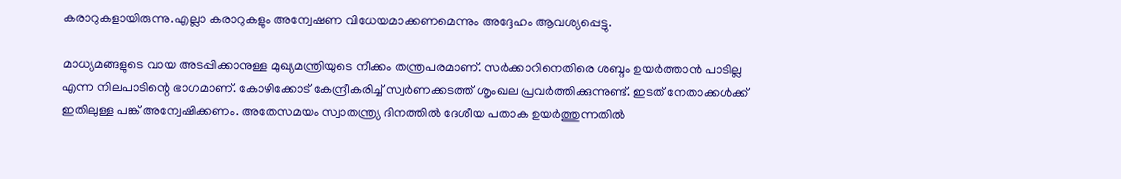കരാറുകളായിരുന്നു.എല്ലാ കരാറുകളും അന്വേഷണ വിധേയമാക്കണമെന്നും അദ്ദേഹം ആവശ്യപ്പെട്ടു.

മാധ്യമങ്ങളുടെ വായ അടപ്പിക്കാനുള്ള മുഖ്യമന്ത്രിയുടെ നീക്കം തന്ത്രപരമാണ്. സര്‍ക്കാറിനെതിരെ ശബ്ദം ഉയര്‍ത്താന്‍ പാടില്ല എന്ന നിലപാടിന്റെ ഭാഗമാണ്. കോഴിക്കോട് കേന്ദ്രീകരിച്ച് സ്വര്‍ണക്കടത്ത് ശൃംഖല പ്രവര്‍ത്തിക്കുന്നുണ്ട്. ഇടത് നേതാക്കള്‍ക്ക് ഇതിലുള്ള പങ്ക് അന്വേഷിക്കണം. അതേസമയം സ്വാതന്ത്ര്യ ദിനത്തില്‍ ദേശീയ പതാക ഉയര്‍ത്തുന്നതില്‍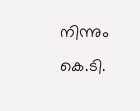നിന്നും കെ.ടി.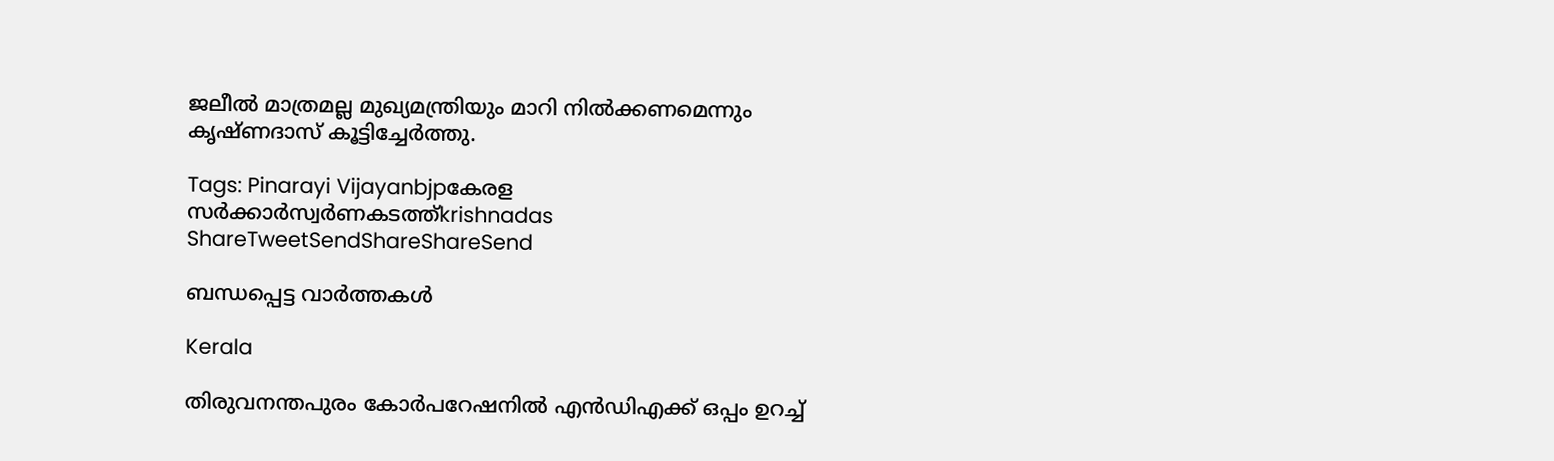ജലീല്‍ മാത്രമല്ല മുഖ്യമന്ത്രിയും മാറി നില്‍ക്കണമെന്നും കൃഷ്ണദാസ് കൂട്ടിച്ചേര്‍ത്തു.

Tags: Pinarayi Vijayanbjpകേരള സര്‍ക്കാര്‍സ്വര്‍ണകടത്ത്krishnadas
ShareTweetSendShareShareSend

ബന്ധപ്പെട്ട വാര്‍ത്തകള്‍

Kerala

തിരുവനന്തപുരം കോര്‍പറേഷനില്‍ എന്‍ഡിഎക്ക് ഒപ്പം ഉറച്ച്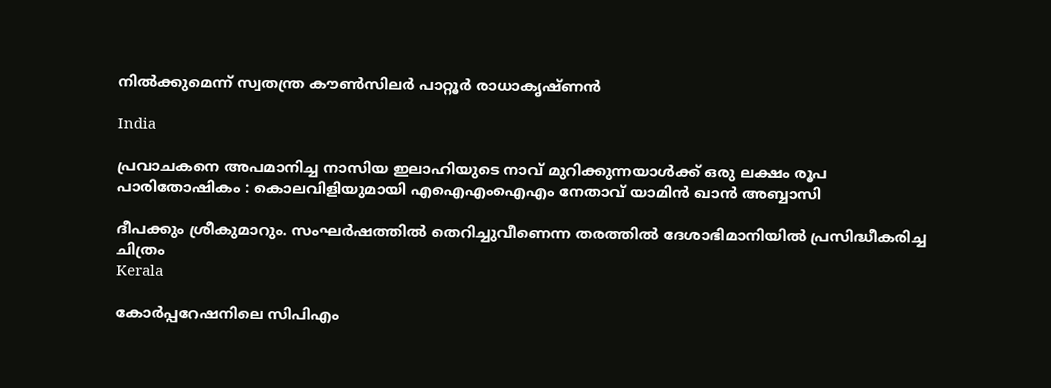നില്‍ക്കുമെന്ന് സ്വതന്ത്ര കൗണ്‍സിലര്‍ പാറ്റൂര്‍ രാധാകൃഷ്ണന്‍

India

പ്രവാചകനെ അപമാനിച്ച നാസിയ ഇലാഹിയുടെ നാവ് മുറിക്കുന്നയാൾക്ക് ഒരു ലക്ഷം രൂപ പാരിതോഷികം : കൊലവിളിയുമായി എഐഎംഐഎം നേതാവ് യാമിൻ ഖാൻ അബ്ബാസി

ദീപക്കും ശ്രീകുമാറും. സംഘര്‍ഷത്തില്‍ തെറിച്ചുവീണെന്ന തരത്തില്‍ ദേശാഭിമാനിയില്‍ പ്രസിദ്ധീകരിച്ച ചിത്രം
Kerala

കോര്‍പ്പറേഷനിലെ സിപിഎം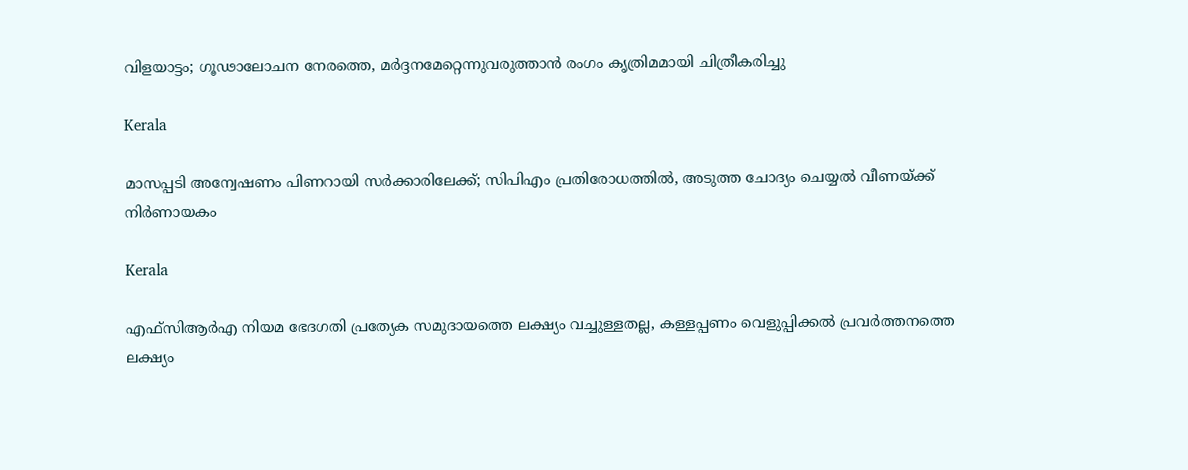വിളയാട്ടം; ഗൂഢാലോചന നേരത്തെ, മര്‍ദ്ദനമേറ്റെന്നുവരുത്താന്‍ രംഗം കൃത്രിമമായി ചിത്രീകരിച്ചു

Kerala

മാസപ്പടി അന്വേഷണം പിണറായി സര്‍ക്കാരിലേക്ക്; സിപിഎം പ്രതിരോധത്തില്‍, അടുത്ത ചോദ്യം ചെയ്യല്‍ വീണയ്‌ക്ക് നിര്‍ണായകം

Kerala

എഫ്‌സി‌ആർ‌എ നിയമ ഭേദഗതി പ്രത്യേക സമുദായത്തെ ലക്ഷ്യം വച്ചുള്ളതല്ല, കള്ളപ്പണം വെളുപ്പിക്കല്‍ പ്രവര്‍ത്തനത്തെ ലക്ഷ്യം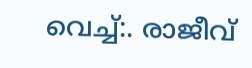വെച്ച്:. രാജീവ്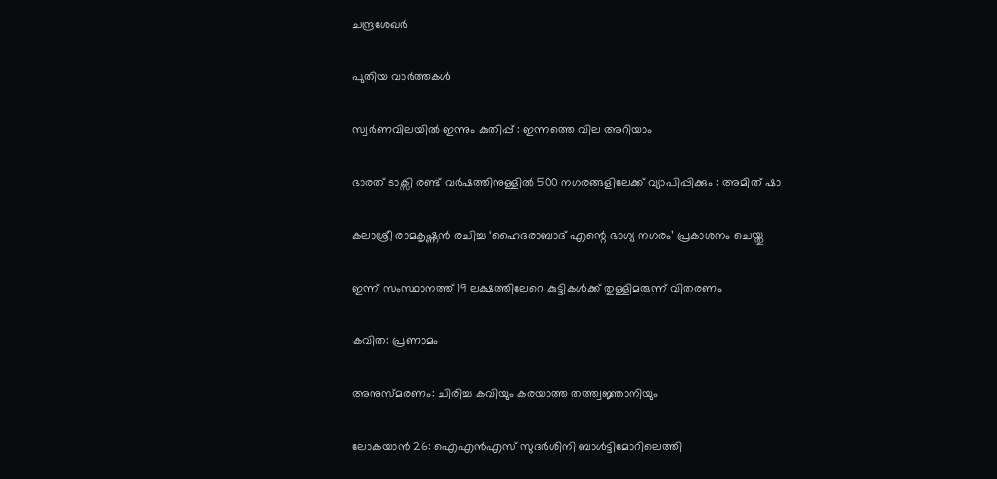ചന്ദ്രശേഖര്‍

പുതിയ വാര്‍ത്തകള്‍

സ്വർണവിലയിൽ ഇന്നും കുതിപ്പ് : ഇന്നത്തെ വില അറിയാം

ഭാരത് ടാക്സി രണ്ട് വർഷത്തിനുള്ളിൽ 500 നഗരങ്ങളിലേക്ക് വ്യാപിപ്പിക്കും : അമിത് ഷാ

കലാശ്രീ രാമകൃഷ്ണൻ രചിച്ച ‘ഹൈദരാബാദ് എന്റെ ഭാഗ്യ നഗരം’ പ്രകാശനം ചെയ്തു

ഇന്ന് സംസ്ഥാനത്ത് 19 ലക്ഷത്തിലേറെ കുട്ടികൾക്ക് തുള്ളിമരുന്ന് വിതരണം

കവിത: പ്രണാമം

അനുസ്മരണം: ചിരിച്ച കവിയും കരയാത്ത തത്ത്വജ്ഞാനിയും

ലോകയാന്‍ 26: ഐഎന്‍എസ് സുദര്‍ശിനി ബാള്‍ട്ടിമോറിലെത്തി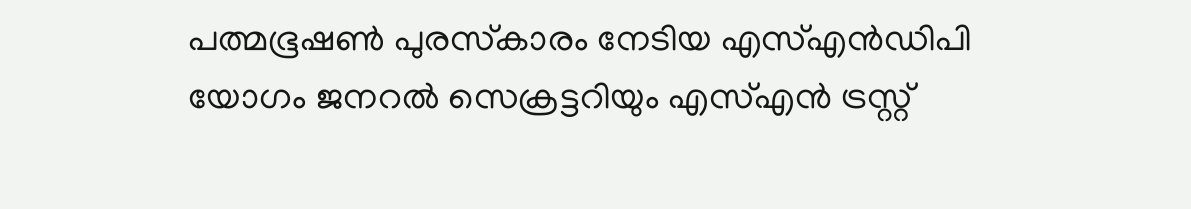പത്മഭൂഷണ്‍ പുരസ്‌കാരം നേടിയ എസ്എന്‍ഡിപി യോഗം ജനറല്‍ സെക്രട്ടറിയും എസ്എന്‍ ട്രസ്റ്റ്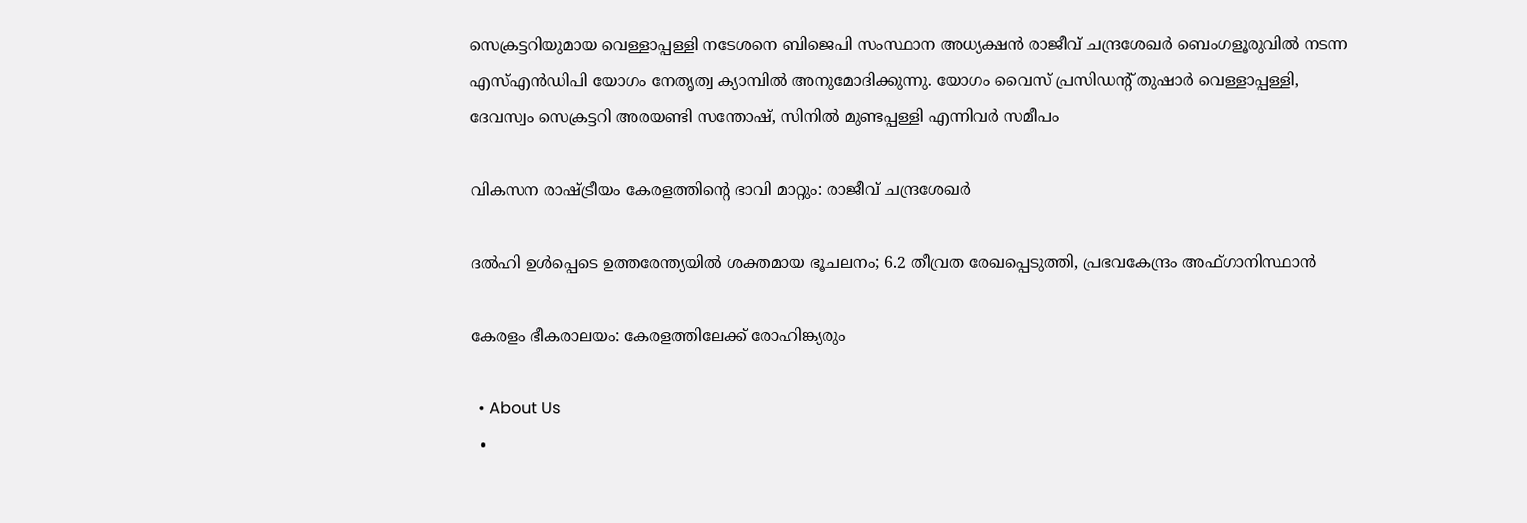സെക്രട്ടറിയുമായ വെള്ളാപ്പള്ളി നടേശനെ ബിജെപി സംസ്ഥാന അധ്യക്ഷന്‍ രാജീവ് ചന്ദ്രശേഖര്‍ ബെംഗളൂരുവില്‍ നടന്ന എസ്എന്‍ഡിപി യോഗം നേതൃത്വ ക്യാമ്പില്‍ അനുമോദിക്കുന്നു. യോഗം വൈസ് പ്രസിഡന്റ് തുഷാര്‍ വെള്ളാപ്പള്ളി, ദേവസ്വം സെക്രട്ടറി അരയണ്ടി സന്തോഷ്, സിനില്‍ മുണ്ടപ്പള്ളി എന്നിവര്‍ സമീപം

വികസന രാഷ്‌ട്രീയം കേരളത്തിന്റെ ഭാവി മാറ്റും: രാജീവ് ചന്ദ്രശേഖര്‍

ദല്‍ഹി ഉള്‍പ്പെടെ ഉത്തരേന്ത്യയില്‍ ശക്തമായ ഭൂചലനം; 6.2 തീവ്രത രേഖപ്പെടുത്തി, പ്രഭവകേന്ദ്രം അഫ്ഗാനിസ്ഥാന്‍

കേരളം ഭീകരാലയം: കേരളത്തിലേക്ക് രോഹിങ്ക്യരും

  • About Us
  •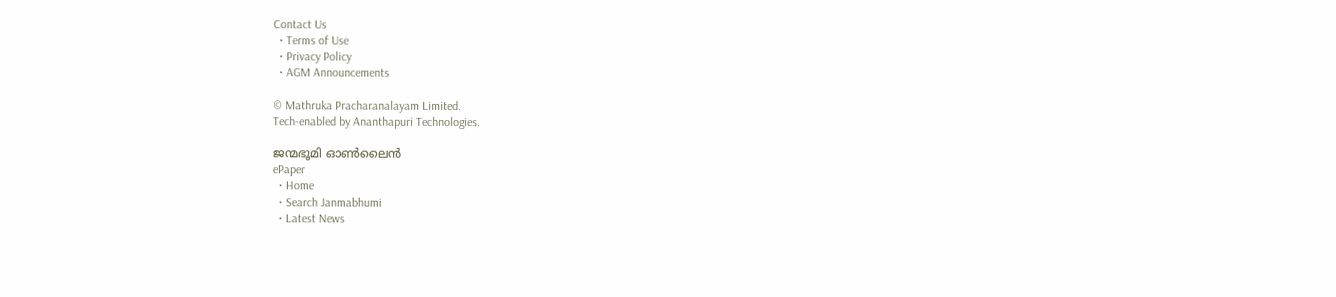Contact Us
  • Terms of Use
  • Privacy Policy
  • AGM Announcements

© Mathruka Pracharanalayam Limited.
Tech-enabled by Ananthapuri Technologies.

ജന്മഭൂമി ഓണ്‍ലൈന്‍
ePaper
  • Home
  • Search Janmabhumi
  • Latest News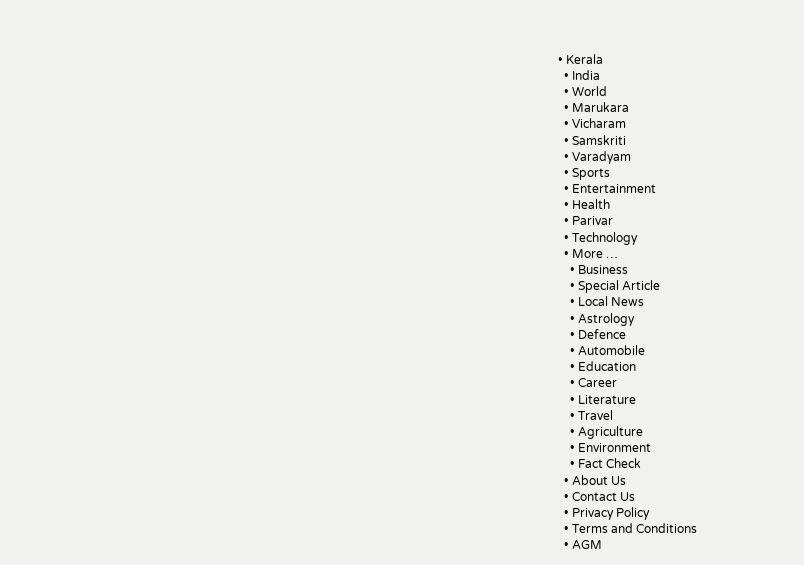• Kerala
  • India
  • World
  • Marukara
  • Vicharam
  • Samskriti
  • Varadyam
  • Sports
  • Entertainment
  • Health
  • Parivar
  • Technology
  • More …
    • Business
    • Special Article
    • Local News
    • Astrology
    • Defence
    • Automobile
    • Education
    • Career
    • Literature
    • Travel
    • Agriculture
    • Environment
    • Fact Check
  • About Us
  • Contact Us
  • Privacy Policy
  • Terms and Conditions
  • AGM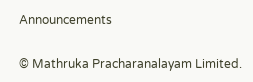Announcements

© Mathruka Pracharanalayam Limited.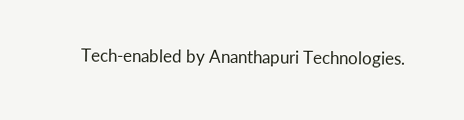Tech-enabled by Ananthapuri Technologies.